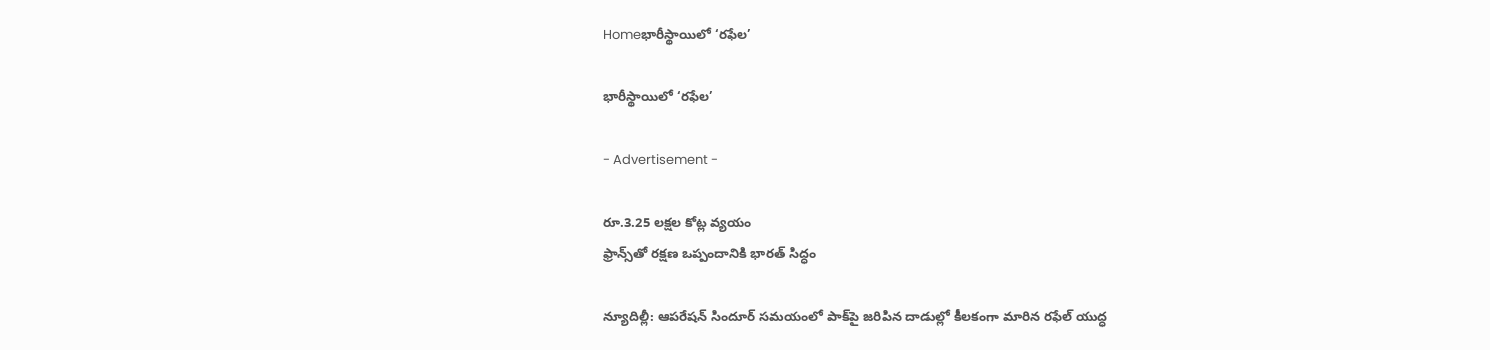Homeభారీస్థాయిలో ‘రఫేల’

భారీస్థాయిలో ‘రఫేల’

- Advertisement -

రూ.3.25 లక్షల కోట్ల వ్యయం
ఫ్రాన్స్‌తో రక్షణ ఒప్పందానికి భారత్ సిద్ధం

న్యూదిల్లీ: ఆపరేషన్ సిందూర్ సమయంలో పాక్‌పై జరిపిన దాడుల్లో కీలకంగా మారిన రఫేల్ యుద్ధ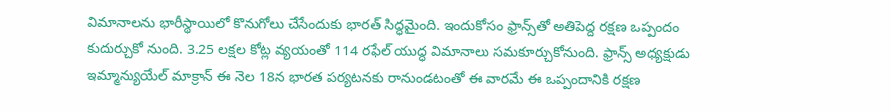విమానాలను భారీస్థాయిలో కొనుగోలు చేసేందుకు భారత్ సిద్ధమైంది. ఇందుకోసం ఫ్రాన్స్‌తో అతిపెద్ద రక్షణ ఒప్పందం కుదుర్చుకో నుంది. 3.25 లక్షల కోట్ల వ్యయంతో 114 రఫేల్ యుద్ధ విమానాలు సమకూర్చుకోనుంది. ఫ్రాన్స్ అధ్యక్షుడు ఇమ్మాన్యుయేల్ మాక్రాన్ ఈ నెల 18న భారత పర్యటనకు రానుండటంతో ఈ వారమే ఈ ఒప్పందానికి రక్షణ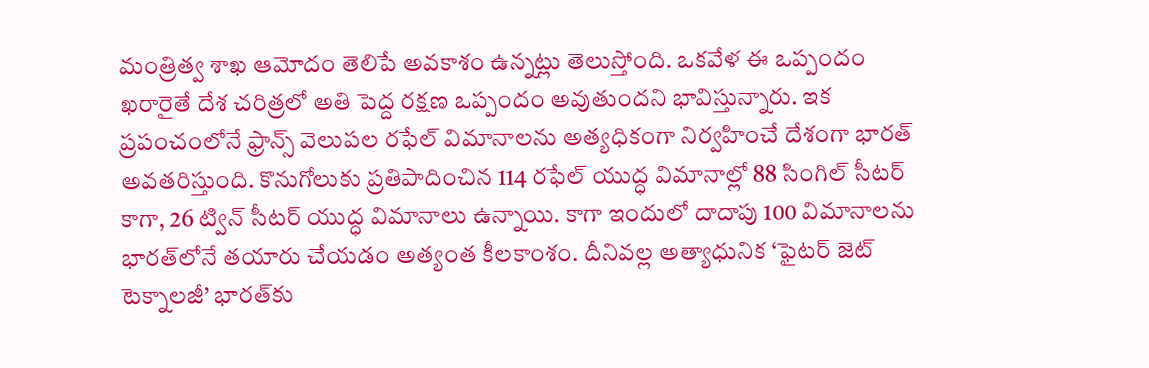మంత్రిత్వ శాఖ ఆమోదం తెలిపే అవకాశం ఉన్నట్లు తెలుస్తోంది. ఒకవేళ ఈ ఒప్పందం ఖరారైతే దేశ చరిత్రలో అతి పెద్ద రక్షణ ఒప్పందం అవుతుందని భావిస్తున్నారు. ఇక ప్రపంచంలోనే ఫ్రాన్స్ వెలుపల రఫేల్ విమానాలను అత్యధికంగా నిర్వహించే దేశంగా భారత్ అవతరిస్తుంది. కొనుగోలుకు ప్రతిపాదించిన 114 రఫేల్ యుద్ధ విమానాల్లో 88 సింగిల్ సీటర్ కాగా, 26 ట్విన్ సీటర్ యుద్ధ విమానాలు ఉన్నాయి. కాగా ఇందులో దాదాపు 100 విమానాలను భారత్‌లోనే తయారు చేయడం అత్యంత కీలకాంశం. దీనివల్ల అత్యాధునిక ‘ఫైటర్ జెట్ టెక్నాలజీ’ భారత్‌కు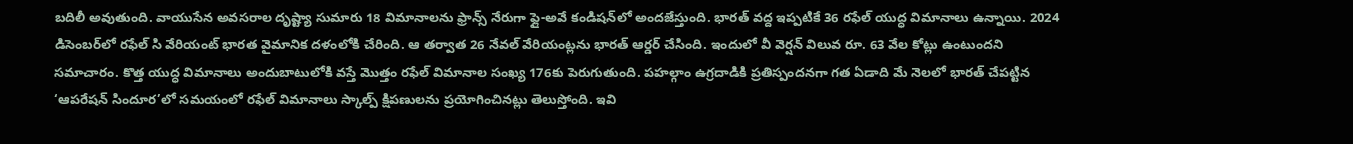బదిలీ అవుతుంది. వాయుసేన అవసరాల దృష్ట్యా సుమారు 18 విమానాలను ఫ్రాన్స్ నేరుగా ఫ్లై-అవే కండిషన్‌లో అందజేస్తుంది. భారత్ వద్ద ఇప్పటికే 36 రఫేల్ యుద్ధ విమానాలు ఉన్నాయి. 2024 డిసెంబర్‌లో రఫేల్ సి వేరియంట్ భారత వైమానిక దళంలోకి చేరింది. ఆ తర్వాత 26 నేవల్ వేరియంట్లను భారత్ ఆర్డర్ చేసింది. ఇందులో వీ వెర్షన్ విలువ రూ. 63 వేల కోట్లు ఉంటుందని సమాచారం. కొత్త యుద్ధ విమానాలు అందుబాటులోకి వస్తే మొత్తం రఫేల్ విమానాల సంఖ్య 176కు పెరుగుతుంది. పహల్గాం ఉగ్రదాడికి ప్రతిస్పందనగా గత ఏడాది మే నెలలో భారత్ చేపట్టిన ‘ఆపరేషన్ సిందూర’లో సమయంలో రఫేల్ విమానాలు స్కాల్ప్ క్షిపణులను ప్రయోగించినట్లు తెలుస్తోంది. ఇవి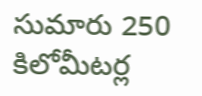సుమారు 250 కిలోమీటర్ల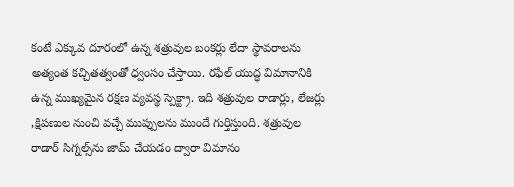కంటే ఎక్కువ దూరంలో ఉన్న శత్రువుల బంకర్లు లేదా స్థావరాలను అత్యంత కచ్చితత్వంతో ధ్వంసం చేస్తాయి. రఫేల్ యుద్ధ విమానానికి ఉన్న ముఖ్యమైన రక్షణ వ్యవస్థ స్పెక్ట్రా. ఇది శత్రువుల రాడార్లు, లేజర్లు ,క్షిపణుల నుంచి వచ్చే ముప్పులను ముందే గుర్తిస్తుంది. శత్రువుల రాడార్ సిగ్నల్స్‌ను జామ్ చేయడం ద్వారా విమానం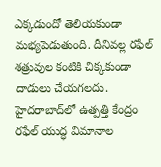ఎక్కడుందో తెలియకుండా మభ్యపెడుతుంది. దీనివల్ల రఫేల్ శత్రువుల కంటికి చిక్కకుండా దాడులు చేయగలదు.
హైదరాబాద్‌లో ఉత్పత్తి కేంద్రం
రఫేల్ యుద్ధ విమానాల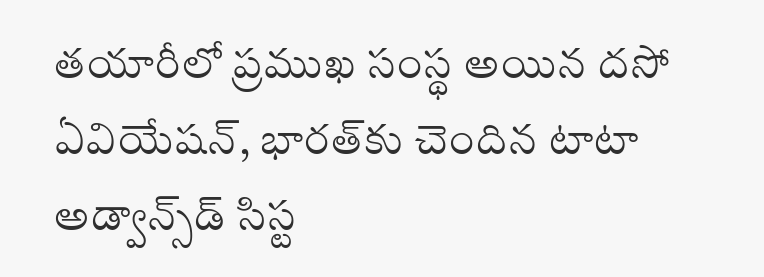తయారీలో ప్రముఖ సంస్థ అయిన దసో ఏవియేషన్, భారత్‌కు చెందిన టాటా అడ్వాన్స్‌డ్ సిస్ట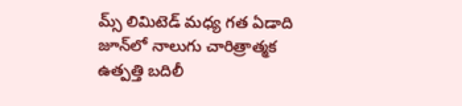మ్స్ లిమిటెడ్ మధ్య గత ఏడాది జూన్‌లో నాలుగు చారిత్రాత్మక ఉత్పత్తి బదిలీ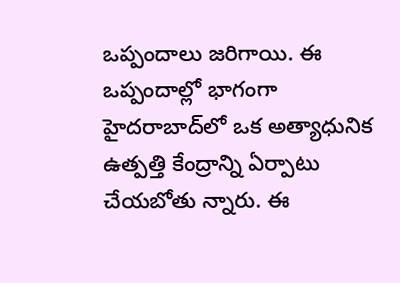ఒప్పందాలు జరిగాయి. ఈ ఒప్పందాల్లో భాగంగా హైదరాబాద్‌లో ఒక అత్యాధునిక ఉత్పత్తి కేంద్రాన్ని ఏర్పాటు చేయబోతు న్నారు. ఈ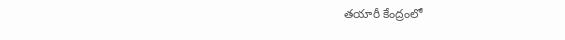తయారీ కేంద్రంలో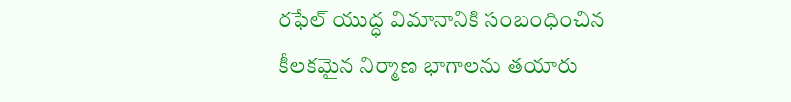రఫేల్ యుద్ధ విమానానికి సంబంధించిన కీలకమైన నిర్మాణ భాగాలను తయారు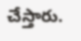చేస్తారు.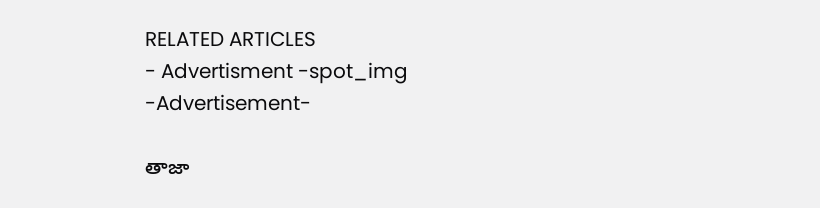RELATED ARTICLES
- Advertisment -spot_img
-Advertisement-

తాజా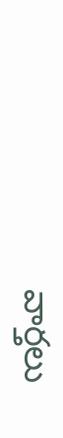వార్తలు